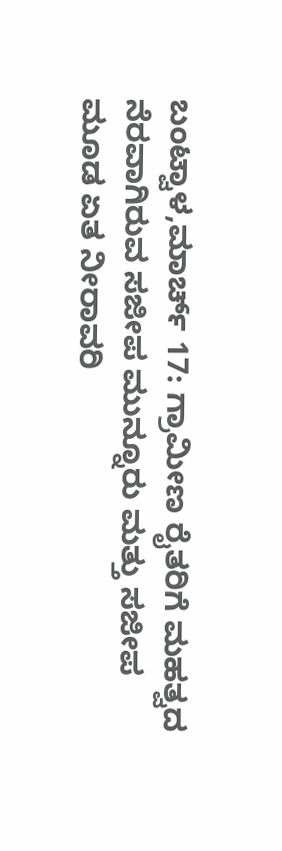ಬಂಟ್ವಾಳ,ಮಾರ್ಚ್ 17: ಗ್ರಾಮೀಣ ರೈತರಿಗೆ ಮಹತ್ವದ ನೆರವಾಗಿರುವ ಸಜೀಪ ಮುನ್ನೂರು ಮತ್ತು ಸಜೀಪ ಮೂಡ ಏತ ನೀರಾವರಿ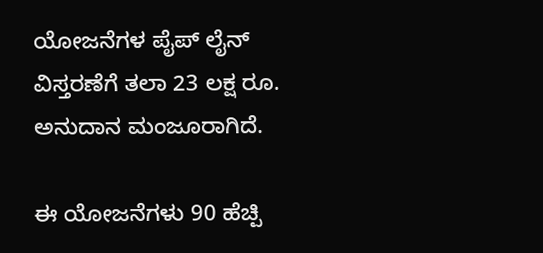ಯೋಜನೆಗಳ ಪೈಪ್ ಲೈನ್ ವಿಸ್ತರಣೆಗೆ ತಲಾ 23 ಲಕ್ಷ ರೂ. ಅನುದಾನ ಮಂಜೂರಾಗಿದೆ.

ಈ ಯೋಜನೆಗಳು 90 ಹೆಚ್ಪಿ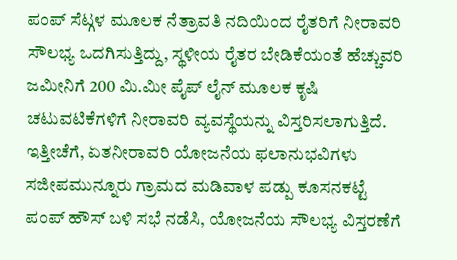ಪಂಪ್ ಸೆಟ್ಗಳ ಮೂಲಕ ನೆತ್ರಾವತಿ ನದಿಯಿಂದ ರೈತರಿಗೆ ನೀರಾವರಿ ಸೌಲಭ್ಯ ಒದಗಿಸುತ್ತಿದ್ದು, ಸ್ಥಳೀಯ ರೈತರ ಬೇಡಿಕೆಯಂತೆ ಹೆಚ್ಚುವರಿ ಜಮೀನಿಗೆ 200 ಮಿ.ಮೀ ಪೈಪ್ ಲೈನ್ ಮೂಲಕ ಕೃಷಿ ಚಟುವಟಿಕೆಗಳಿಗೆ ನೀರಾವರಿ ವ್ಯವಸ್ಥೆಯನ್ನು ವಿಸ್ತರಿಸಲಾಗುತ್ತಿದೆ.
ಇತ್ತೀಚೆಗೆ, ಏತನೀರಾವರಿ ಯೋಜನೆಯ ಫಲಾನುಭವಿಗಳು ಸಜೀಪಮುನ್ನೂರು ಗ್ರಾಮದ ಮಡಿವಾಳ ಪಡ್ಪು ಕೂಸನಕಟ್ಟೆ ಪಂಪ್ ಹೌಸ್ ಬಳಿ ಸಭೆ ನಡೆಸಿ, ಯೋಜನೆಯ ಸೌಲಭ್ಯ ವಿಸ್ತರಣೆಗೆ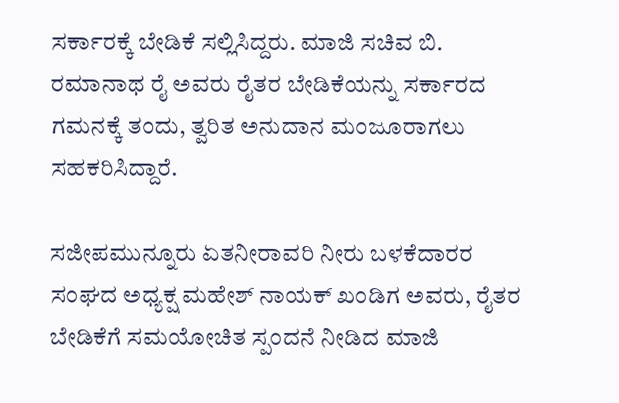ಸರ್ಕಾರಕ್ಕೆ ಬೇಡಿಕೆ ಸಲ್ಲಿಸಿದ್ದರು. ಮಾಜಿ ಸಚಿವ ಬಿ. ರಮಾನಾಥ ರೈ ಅವರು ರೈತರ ಬೇಡಿಕೆಯನ್ನು ಸರ್ಕಾರದ ಗಮನಕ್ಕೆ ತಂದು, ತ್ವರಿತ ಅನುದಾನ ಮಂಜೂರಾಗಲು ಸಹಕರಿಸಿದ್ದಾರೆ.

ಸಜೀಪಮುನ್ನೂರು ಏತನೀರಾವರಿ ನೀರು ಬಳಕೆದಾರರ ಸಂಘದ ಅಧ್ಯಕ್ಷ ಮಹೇಶ್ ನಾಯಕ್ ಖಂಡಿಗ ಅವರು, ರೈತರ ಬೇಡಿಕೆಗೆ ಸಮಯೋಚಿತ ಸ್ಪಂದನೆ ನೀಡಿದ ಮಾಜಿ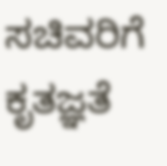ಸಚಿವರಿಗೆ ಕೃತಜ್ಞತೆ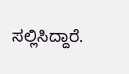ಸಲ್ಲಿಸಿದ್ದಾರೆ.